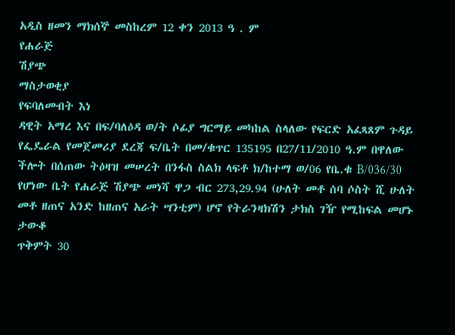አዲስ ዘመን ማክሰኞ መስከረም 12 ቀን 2013 ዓ . ም
የሐራጅ
ሽያጭ
ማስታወቂያ
የፍባለመብት እነ
ዳዊት አማረ እና በፍ/ባለዕዳ ወ/ት ሶፊያ ግርማይ መካከል ስላለው የፍርድ አፈጻጸም ጉዳይ የፌዴራል የመጀመሪያ ደረጃ ፍ/ቤት በመ/ቁጥር 135195 በ27/11/2010 ዓ.ም በዋለው ችሎት በሰጠው ትዕዛዝ መሠረት በንፋስ ስልክ ላፍቶ ክ/ከተማ ወ/06 የቤ.ቁ B/036/30 የሆነው ቤት የሐራጅ ሽያጭ መነሻ ዋጋ ብር 273,29.94 (ሁለት መቶ ሰባ ሶስት ሺ ሁለት መቶ ዘጠና አንድ ከዘጠና አራት ሣንቲም) ሆኖ የትራንዛክሽን ታክስ ገዥ የሚከፍል መሆኑ ታውቆ
ጥቅምት 30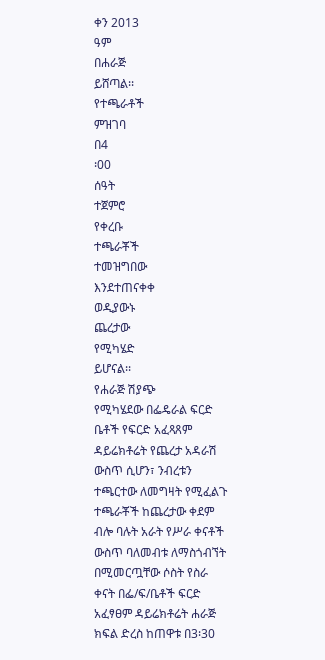ቀን 2013
ዓም
በሐራጅ
ይሸጣል፡፡
የተጫራቶች
ምዝገባ
በ4
፡00
ሰዓት
ተጀምሮ
የቀረቡ
ተጫራቾች
ተመዝግበው
እንደተጠናቀቀ
ወዲያውኑ
ጨረታው
የሚካሄድ
ይሆናል፡፡
የሐራጅ ሽያጭ
የሚካሄደው በፌዴራል ፍርድ ቤቶች የፍርድ አፈጻጸም ዳይሬክቶሬት የጨረታ አዳራሽ ውስጥ ሲሆን፣ ንብረቱን ተጫርተው ለመግዛት የሚፈልጉ ተጫራቾች ከጨረታው ቀደም ብሎ ባሉት አራት የሥራ ቀናቶች ውስጥ ባለመብቱ ለማስጎብኘት በሚመርጧቸው ሶስት የስራ ቀናት በፌ/ፍ/ቤቶች ፍርድ አፈፃፀም ዳይሬክቶሬት ሐራጅ ክፍል ድረስ ከጠዋቱ በ3፡30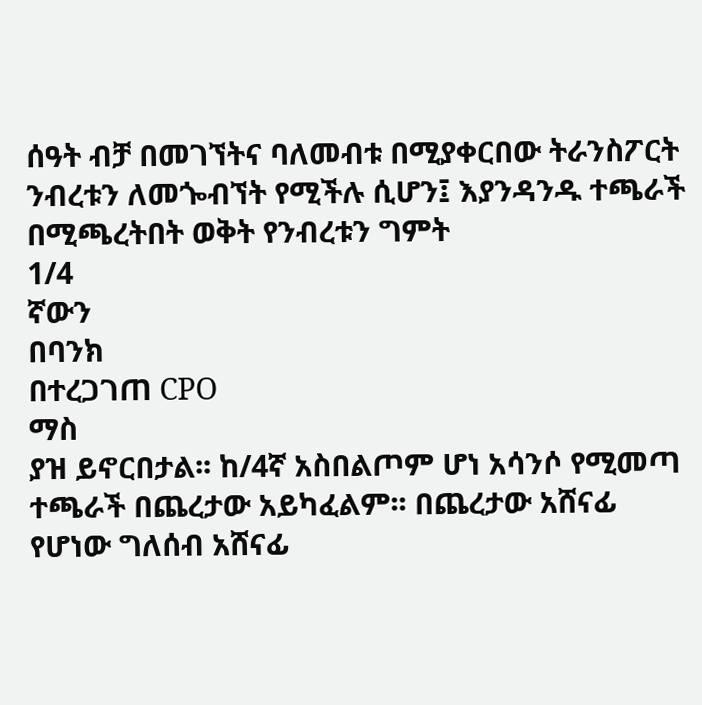ሰዓት ብቻ በመገኘትና ባለመብቱ በሚያቀርበው ትራንስፖርት ንብረቱን ለመጐብኘት የሚችሉ ሲሆን፤ እያንዳንዱ ተጫራች በሚጫረትበት ወቅት የንብረቱን ግምት
1/4
ኛውን
በባንክ
በተረጋገጠ CPO
ማስ
ያዝ ይኖርበታል፡፡ ከ/4ኛ አስበልጦም ሆነ አሳንሶ የሚመጣ ተጫራች በጨረታው አይካፈልም፡፡ በጨረታው አሸናፊ የሆነው ግለሰብ አሸናፊ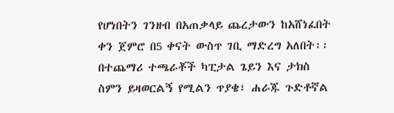የሆነበትን ገንዘብ በአጠቃላይ ጨረታውን ከአሸነፈበት ቀን ጀምሮ በ5 ቀናት ውስጥ ገቢ ማድረግ አለበት፡፡ በተጨማሪ ተጫራቾች ካፒታል ጌይን እና ታክስ ስምን ይዛወርልኝ የሚልን ጥያቄ፣ ሐራጁ ጉድቶኛል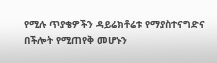የሚሉ ጥያቄዎችን ዳይሬክቶሬቱ የማያስተናግድና በችሎት የሚጠየቅ መሆኑን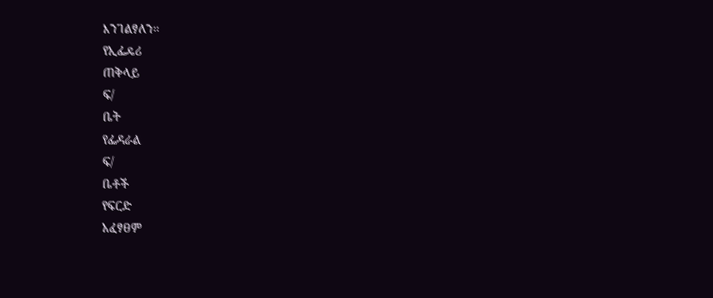እንገልፃለን፡፡
የኢፌዴሪ
ጠቅላይ
ፍ/
ቤት
የፌዳራል
ፍ/
ቤቶች
የፍርድ
አፈፃፀም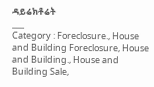ዳይሬክቶሬት
___
Category : Foreclosure., House and Building Foreclosure, House and Building., House and Building Sale,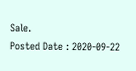Sale.
Posted Date : 2020-09-22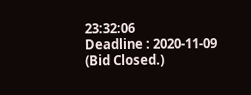23:32:06
Deadline : 2020-11-09
(Bid Closed.)